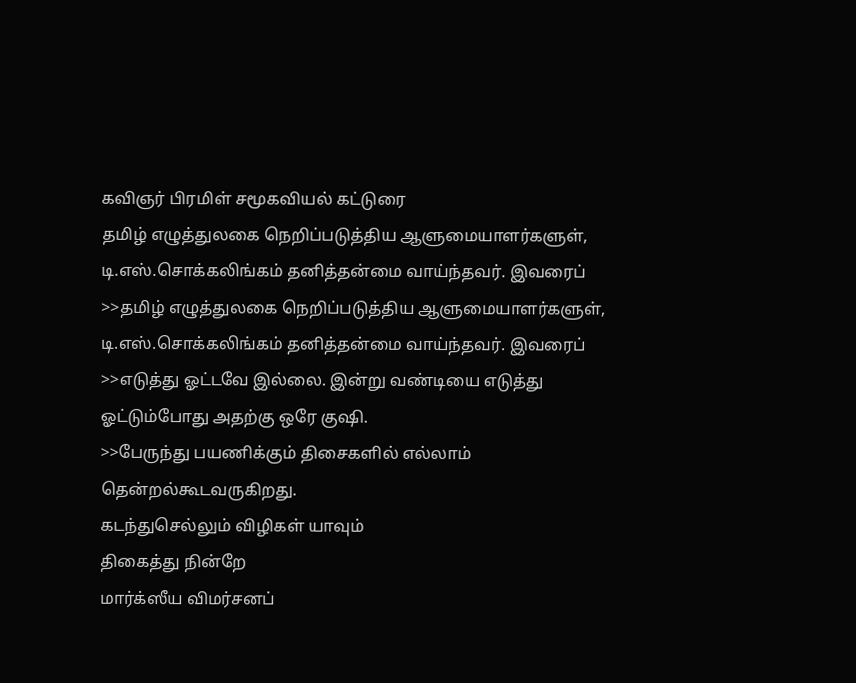கவிஞர் பிரமிள் சமூகவியல் கட்டுரை
தமிழ் எழுத்துலகை நெறிப்படுத்திய ஆளுமையாளர்களுள், டி.எஸ்.சொக்கலிங்கம் தனித்தன்மை வாய்ந்தவர். இவரைப்
>>தமிழ் எழுத்துலகை நெறிப்படுத்திய ஆளுமையாளர்களுள், டி.எஸ்.சொக்கலிங்கம் தனித்தன்மை வாய்ந்தவர். இவரைப்
>>எடுத்து ஓட்டவே இல்லை. இன்று வண்டியை எடுத்து ஓட்டும்போது அதற்கு ஒரே குஷி.
>>பேருந்து பயணிக்கும் திசைகளில் எல்லாம் தென்றல்கூடவருகிறது.
கடந்துசெல்லும் விழிகள் யாவும்
திகைத்து நின்றே
மார்க்ஸீய விமர்சனப்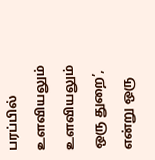பரப்பில் உளவியலும் உளவியலும் ஒரு துறை’, என்று ஒரு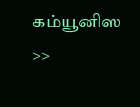கம்யூனிஸ
>>